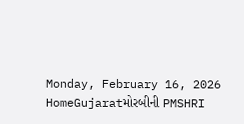Monday, February 16, 2026
HomeGujaratમોરબીની PMSHRI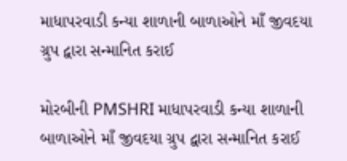માધાપરવાડી કન્યા શાળાની બાળાઓને માઁ જીવદયા ગ્રુપ દ્વારા સન્માનિત કરાઈ

મોરબીની PMSHRI માધાપરવાડી કન્યા શાળાની બાળાઓને માઁ જીવદયા ગ્રુપ દ્વારા સન્માનિત કરાઈ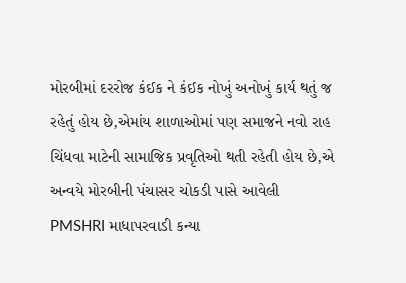મોરબીમાં દરરોજ કંઈક ને કંઈક નોખું અનોખું કાર્ય થતું જ રહેતું હોય છે,એમાંય શાળાઓમાં પણ સમાજને નવો રાહ ચિંધવા માટેની સામાજિક પ્રવૃતિઓ થતી રહેતી હોય છે,એ અન્વયે મોરબીની પંચાસર ચોકડી પાસે આવેલી PMSHRI માધાપરવાડી કન્યા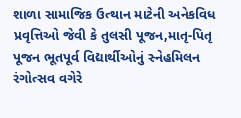શાળા સામાજિક ઉત્થાન માટેની અનેકવિધ પ્રવૃત્તિઓ જેવી કે તુલસી પૂજન,માતૃ-પિતૃ પૂજન ભૂતપૂર્વ વિદ્યાર્થીઓનું સ્નેહમિલન રંગોત્સવ વગેરે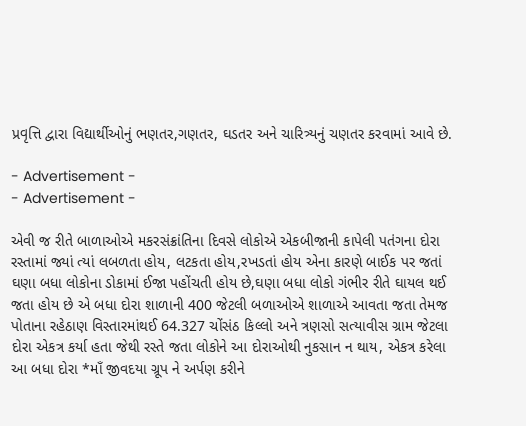પ્રવૃત્તિ દ્વારા વિદ્યાર્થીઓનું ભણતર,ગણતર, ઘડતર અને ચારિત્ર્યનું ચણતર કરવામાં આવે છે.

- Advertisement -
- Advertisement -

એવી જ રીતે બાળાઓએ મકરસંક્રાંતિના દિવસે લોકોએ એકબીજાની કાપેલી પતંગના દોરા રસ્તામાં જ્યાં ત્યાં લબળતા હોય, લટકતા હોય,રખડતાં હોય એના કારણે બાઈક પર જતાં ઘણા બધા લોકોના ડોકામાં ઈજા પહોંચતી હોય છે,ઘણા બધા લોકો ગંભીર રીતે ઘાયલ થઈ જતા હોય છે એ બધા દોરા શાળાની 400 જેટલી બળાઓએ શાળાએ આવતા જતા તેમજ પોતાના રહેઠાણ વિસ્તારમાંથઈ 64.327 ચોંસંઠ કિલ્લો અને ત્રણસો સત્યાવીસ ગ્રામ જેટલા દોરા એકત્ર કર્યા હતા જેથી રસ્તે જતા લોકોને આ દોરાઓથી નુકસાન ન થાય, એકત્ર કરેલા આ બધા દોરા *માઁ જીવદયા ગ્રૂપ ને અર્પણ કરીને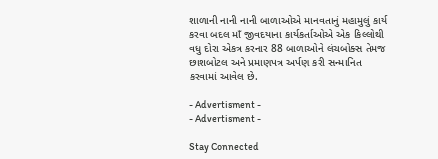શાળાની નાની નાની બાળાઓએ માનવતાનું મહામુલું કાર્ય કરવા બદલ માઁ જીવદયાના કાર્યકર્તાઓએ એક કિલ્લોથી વધુ દોરા એકત્ર કરનાર 88 બાળાઓને લંચબોક્સ તેમજ છાશબોટલ અને પ્રમાણપત્ર અર્પણ કરી સન્માનિત કરવામાં આવેલ છે.

- Advertisment -
- Advertisment -

Stay Connected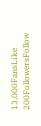13,000FansLike
200FollowersFollow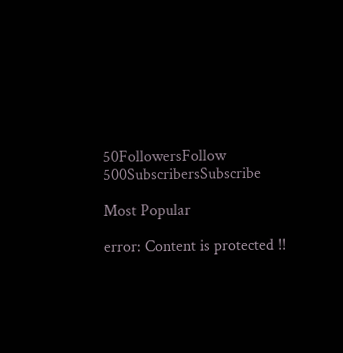50FollowersFollow
500SubscribersSubscribe

Most Popular

error: Content is protected !!